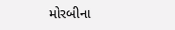મોરબીના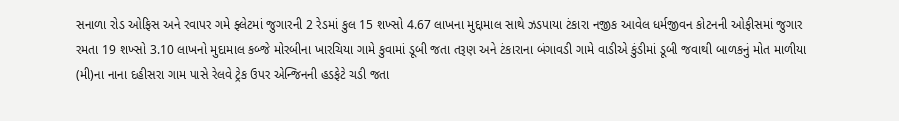સનાળા રોડ ઓફિસ અને રવાપર ગમે ફ્લેટમાં જુગારની 2 રેડમાં કુલ 15 શખ્સો 4.67 લાખના મુદ્દામાલ સાથે ઝડપાયા ટંકારા નજીક આવેલ ધર્મજીવન કોટનની ઓફીસમાં જુગાર રમતા 19 શખ્સો 3.10 લાખનો મુદામાલ કબ્જે મોરબીના ખારચિયા ગામે કુવામાં ડૂબી જતા તરૂણ અને ટંકારાના બંગાવડી ગામે વાડીએ કુંડીમાં ડૂબી જવાથી બાળકનું મોત માળીયા (મી)ના નાના દહીસરા ગામ પાસે રેલવે ટ્રેક ઉપર એન્જિનની હડફેટે ચડી જતા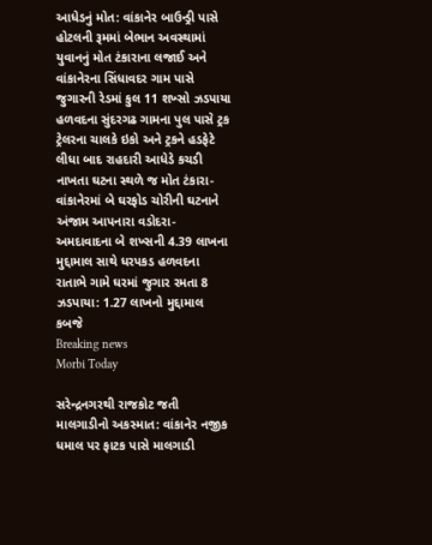આધેડનું મોત: વાંકાનેર બાઉન્ડ્રી પાસે હોટલની રૂમમાં બેભાન અવસ્થામાં યુવાનનું મોત ટંકારાના લજાઈ અને વાંકાનેરના સિંધાવદર ગામ પાસે જુગારની રેડમાં કુલ 11 શખ્સો ઝડપાયા હળવદના સુંદરગઢ ગામના પુલ પાસે ટ્રક ટ્રેલરના ચાલકે ઇકો અને ટ્રકને હડફેટે લીધા બાદ રાહદારી આધેડે કચડી નાખતા ઘટના સ્થળે જ મોત ટંકારા-વાંકાનેરમાં બે ઘરફોડ ચોરીની ઘટનાને અંજામ આપનારા વડોદરા-અમદાવાદના બે શખ્સની 4.39 લાખના મુદ્દામાલ સાથે ધરપકડ હળવદના રાતાભે ગામે ઘરમાં જુગાર રમતા 8 ઝડપાયા: 1.27 લાખનો મુદ્દામાલ કબજે
Breaking news
Morbi Today

સરેન્દ્રનગરથી રાજકોટ જતી માલગાડીનો અકસ્માત: વાંકાનેર નજીક ધમાલ પર ફાટક પાસે માલગાડી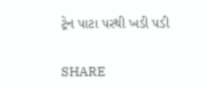ટ્રેન પાટા પરથી ખડી પડી


SHARE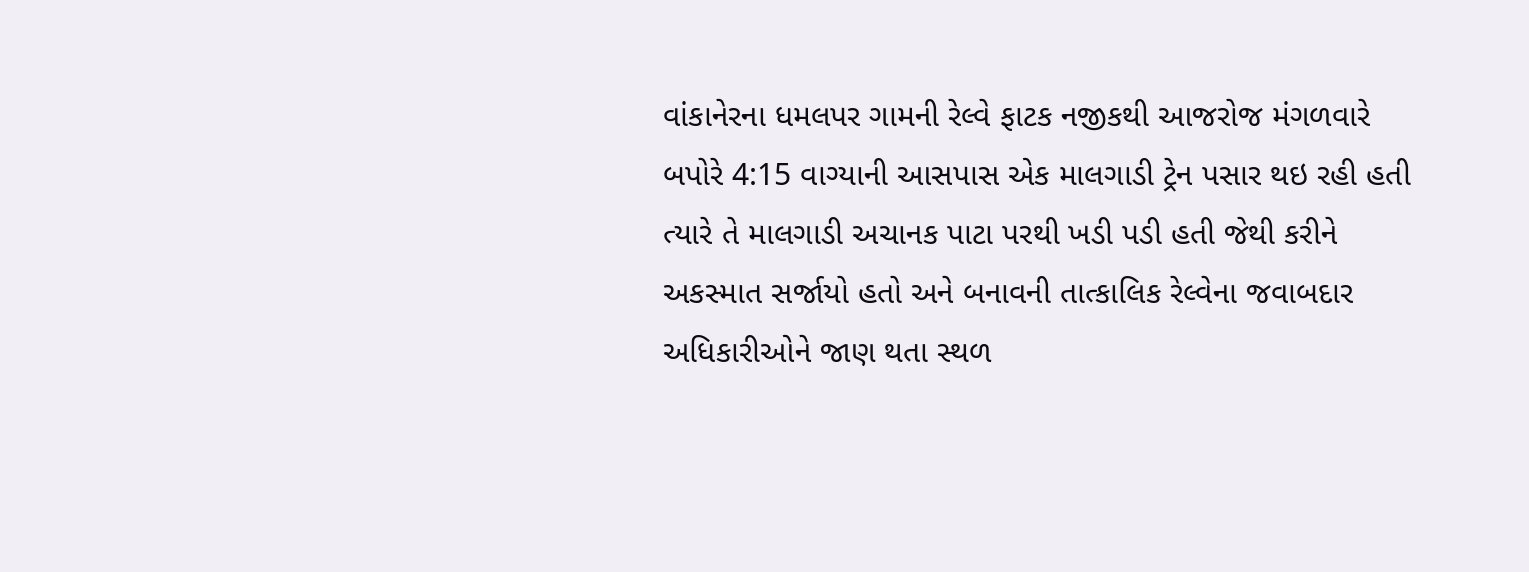વાંકાનેરના ધમલપર ગામની રેલ્વે ફાટક નજીકથી આજરોજ મંગળવારે બપોરે 4:15 વાગ્યાની આસપાસ એક માલગાડી ટ્રેન પસાર થઇ રહી હતી ત્યારે તે માલગાડી અચાનક પાટા પરથી ખડી પડી હતી જેથી કરીને અકસ્માત સર્જાયો હતો અને બનાવની તાત્કાલિક રેલ્વેના જવાબદાર અધિકારીઓને જાણ થતા સ્થળ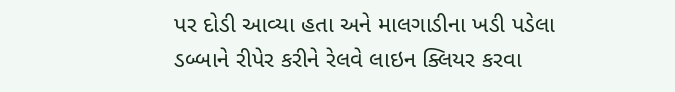પર દોડી આવ્યા હતા અને માલગાડીના ખડી પડેલા ડબ્બાને રીપેર કરીને રેલવે લાઇન ક્લિયર કરવા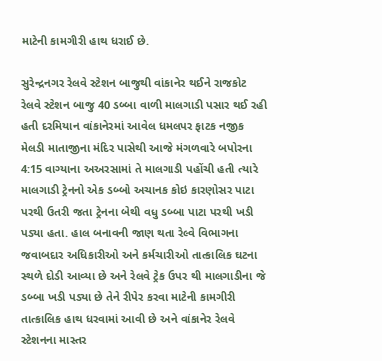માટેની કામગીરી હાથ ધરાઈ છે.

સુરેન્દ્રનગર રેલવે સ્ટેશન બાજુથી વાંકાનેર થઈને રાજકોટ રેલવે સ્ટેશન બાજુ 40 ડબ્બા વાળી માલગાડી પસાર થઈ રહી હતી દરમિયાન વાંકાનેરમાં આવેલ ધમલપર ફાટક નજીક મેલડી માતાજીના મંદિર પાસેથી આજે મંગળવારે બપોરના 4:15 વાગ્યાના અઅરસામાં તે માલગાડી પહોંચી હતી ત્યારે માલગાડી ટ્રેનનો એક ડબ્બો અચાનક કોઇ કારણોસર પાટા પરથી ઉતરી જતા ટ્રેનના બેથી વધુ ડબ્બા પાટા પરથી ખડી પડ્યા હતા. હાલ બનાવની જાણ થતા રેલ્વે વિભાગના જવાબદાર અધિકારીઓ અને કર્મચારીઓ તાત્કાલિક ઘટના સ્થળે દોડી આવ્યા છે અને રેલવે ટ્રેક ઉપર થી માલગાડીના જે ડબ્બા ખડી પડ્યા છે તેને રીપેર કરવા માટેની કામગીરી તાત્કાલિક હાથ ધરવામાં આવી છે અને વાંકાનેર રેલવે સ્ટેશનના માસ્તર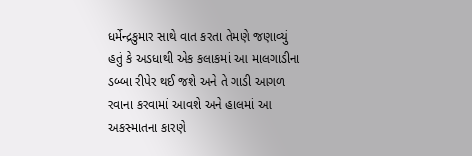ધર્મેન્દ્રકુમાર સાથે વાત કરતા તેમણે જણાવ્યું હતું કે અડધાથી એક કલાકમાં આ માલગાડીના ડબ્બા રીપેર થઈ જશે અને તે ગાડી આગળ રવાના કરવામાં આવશે અને હાલમાં આ અકસ્માતના કારણે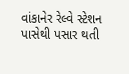વાંકાનેર રેલ્વે સ્ટેશન પાસેથી પસાર થતી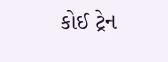કોઈ ટ્રેન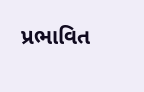પ્રભાવિત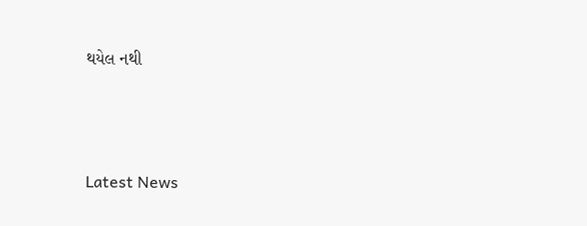થયેલ નથી






Latest News